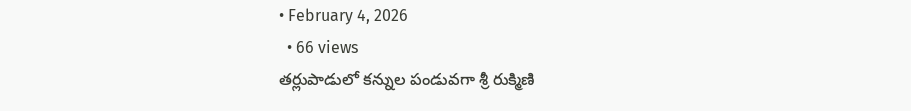• February 4, 2026
  • 66 views
తర్లుపాడులో కన్నుల పండువగా శ్రీ రుక్మిణి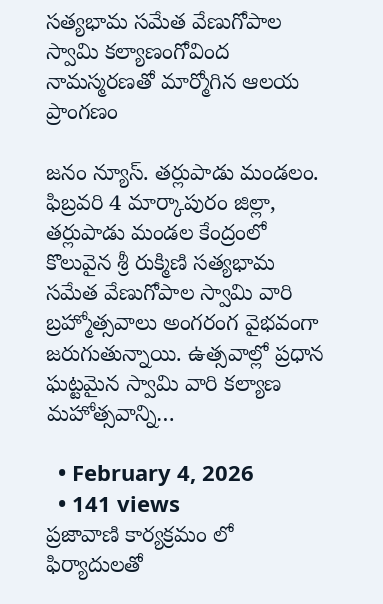సత్యభామ సమేత వేణుగోపాల స్వామి కల్యాణంగోవింద నామస్మరణతో మార్మోగిన ఆలయ ప్రాంగణం

జనం న్యూస్. తర్లుపాడు మండలం. ఫిబ్రవరి 4 మార్కాపురం జిల్లా, తర్లుపాడు మండల కేంద్రంలో కొలువైన శ్రీ రుక్మిణి సత్యభామ సమేత వేణుగోపాల స్వామి వారి బ్రహ్మోత్సవాలు అంగరంగ వైభవంగా జరుగుతున్నాయి. ఉత్సవాల్లో ప్రధాన ఘట్టమైన స్వామి వారి కల్యాణ మహోత్సవాన్ని…

  • February 4, 2026
  • 141 views
ప్రజావాణి కార్యక్రమం లో ఫిర్యాదులతో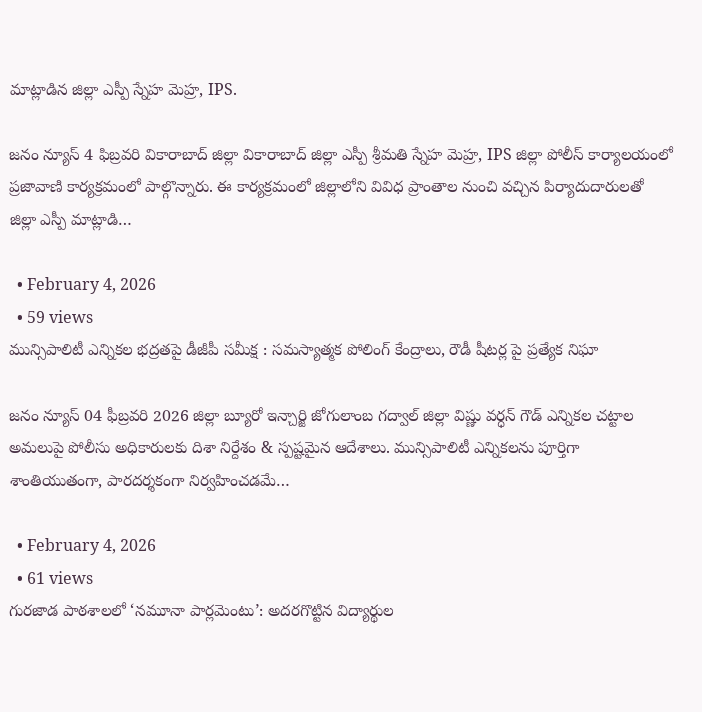మాట్లాడిన జిల్లా ఎస్పీ స్నేహ మెహ్ర, IPS.

జనం న్యూస్ 4 ఫిబ్రవరి వికారాబాద్ జిల్లా వికారాబాద్ జిల్లా ఎస్పీ శ్రీమతి స్నేహ మెహ్ర, IPS జిల్లా పోలీస్ కార్యాలయంలో ప్రజావాణి కార్యక్రమంలో పాల్గొన్నారు. ఈ కార్యక్రమంలో జిల్లాలోని వివిధ ప్రాంతాల నుంచి వచ్చిన పిర్యాదుదారులతో జిల్లా ఎస్పీ మాట్లాడి…

  • February 4, 2026
  • 59 views
మున్సిపాలిటీ ఎన్నికల భద్రతపై డీజీపీ సమీక్ష : సమస్యాత్మక పోలింగ్ కేంద్రాలు, రౌడీ షీటర్ల పై ప్రత్యేక నిఘా

జనం న్యూస్ 04 ఫీబ్రవరి 2026 జిల్లా బ్యూరో ఇన్చార్జి జోగులాంబ గద్వాల్ జిల్లా విష్ణు వర్ధన్ గౌడ్ ఎన్నికల చట్టాల అమలుపై పోలీసు అధికారులకు దిశా నిర్దేశం & స్పష్టమైన ఆదేశాలు. మున్సిపాలిటీ ఎన్నికలను పూర్తిగా శాంతియుతంగా, పారదర్శకంగా నిర్వహించడమే…

  • February 4, 2026
  • 61 views
గురజాడ పాఠశాలలో ‘నమూనా పార్లమెంటు’: అదరగొట్టిన విద్యార్థుల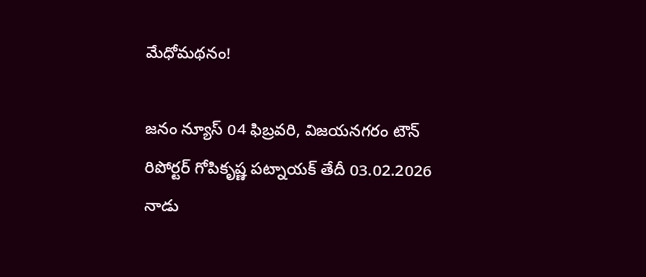మేధోమథనం!

జనం న్యూస్‌ 04 ఫిబ్రవరి, విజయనగరం టౌన్‌ రిపోర్టర్‌ గోపికృష్ణ పట్నాయక్‌ తేదీ 03.02.2026 నాడు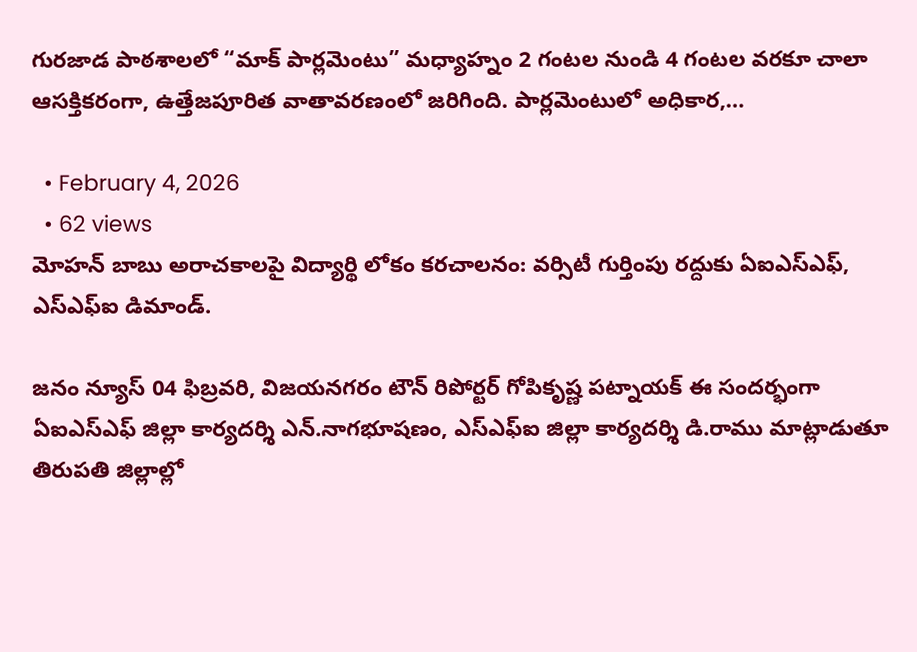గురజాడ పాఠశాలలో “మాక్ పార్లమెంటు” మధ్యాహ్నం 2 గంటల నుండి 4 గంటల వరకూ చాలా ఆసక్తికరంగా, ఉత్తేజపూరిత వాతావరణంలో జరిగింది. పార్లమెంటులో అధికార,…

  • February 4, 2026
  • 62 views
మోహన్ బాబు అరాచకాలపై విద్యార్థి లోకం కరచాలనం: వర్సిటీ గుర్తింపు రద్దుకు ఏఐఎస్ఎఫ్, ఎస్ఎఫ్ఐ డిమాండ్.

జనం న్యూస్‌ 04 ఫిబ్రవరి, విజయనగరం టౌన్‌ రిపోర్టర్‌ గోపికృష్ణ పట్నాయక్‌ ఈ సందర్భంగా ఏఐఎస్ఎఫ్ జిల్లా కార్యదర్శి ఎన్.నాగభూషణం, ఎస్ఎఫ్ఐ జిల్లా కార్యదర్శి డి.రాము మాట్లాడుతూ తిరుపతి జిల్లాల్లో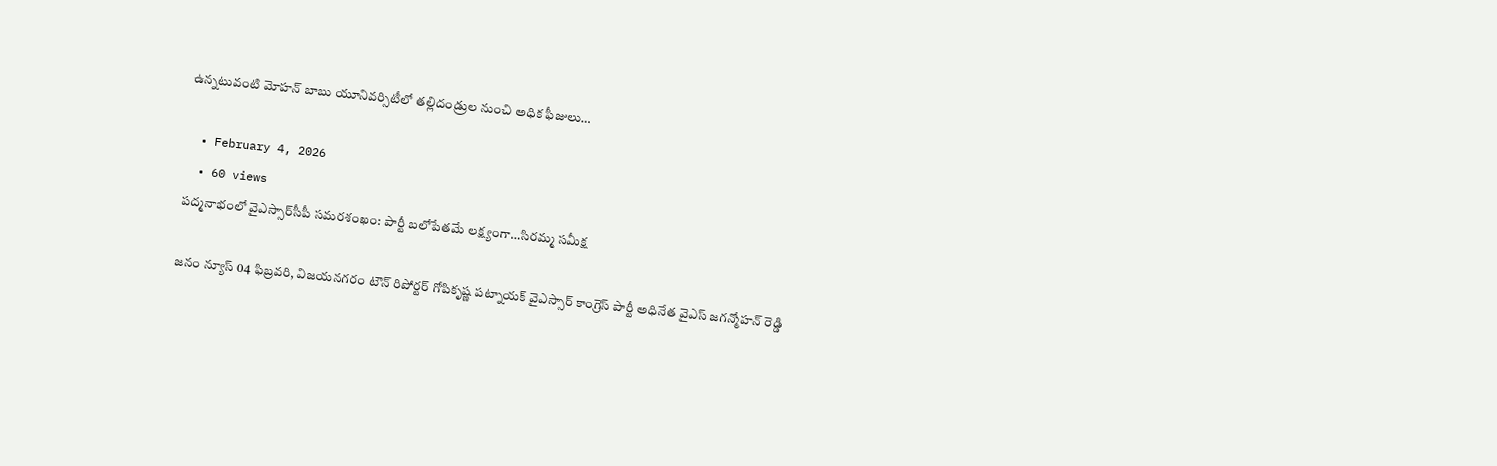ఉన్నటువంటి మోహన్ బాబు యూనివర్సిటీలో తల్లిదండ్రుల నుంచి అధిక ఫీజులు…

  • February 4, 2026
  • 60 views
పద్మనాభంలో వైఎస్సార్‌సీపీ సమరశంఖం: పార్టీ బలోపేతమే లక్ష్యంగా…సిరమ్మ సమీక్ష

జనం న్యూస్‌ 04 ఫిబ్రవరి, విజయనగరం టౌన్‌ రిపోర్టర్‌ గోపికృష్ణ పట్నాయక్‌ వైఎస్సార్ కాంగ్రెస్ పార్టీ అధినేత వైఎస్ జగన్మోహన్ రెడ్డి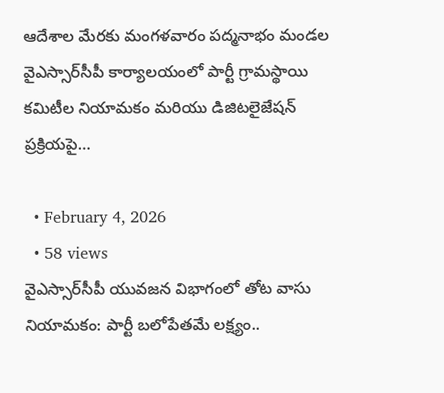ఆదేశాల మేరకు మంగళవారం పద్మనాభం మండల వైఎస్సార్‌సీపీ కార్యాలయంలో పార్టీ గ్రామస్థాయి కమిటీల నియామకం మరియు డిజిటలైజేషన్ ప్రక్రియపై…

  • February 4, 2026
  • 58 views
వైఎస్సార్‌సీపీ యువజన విభాగంలో తోట వాసు నియామకం: పార్టీ బలోపేతమే లక్ష్యం..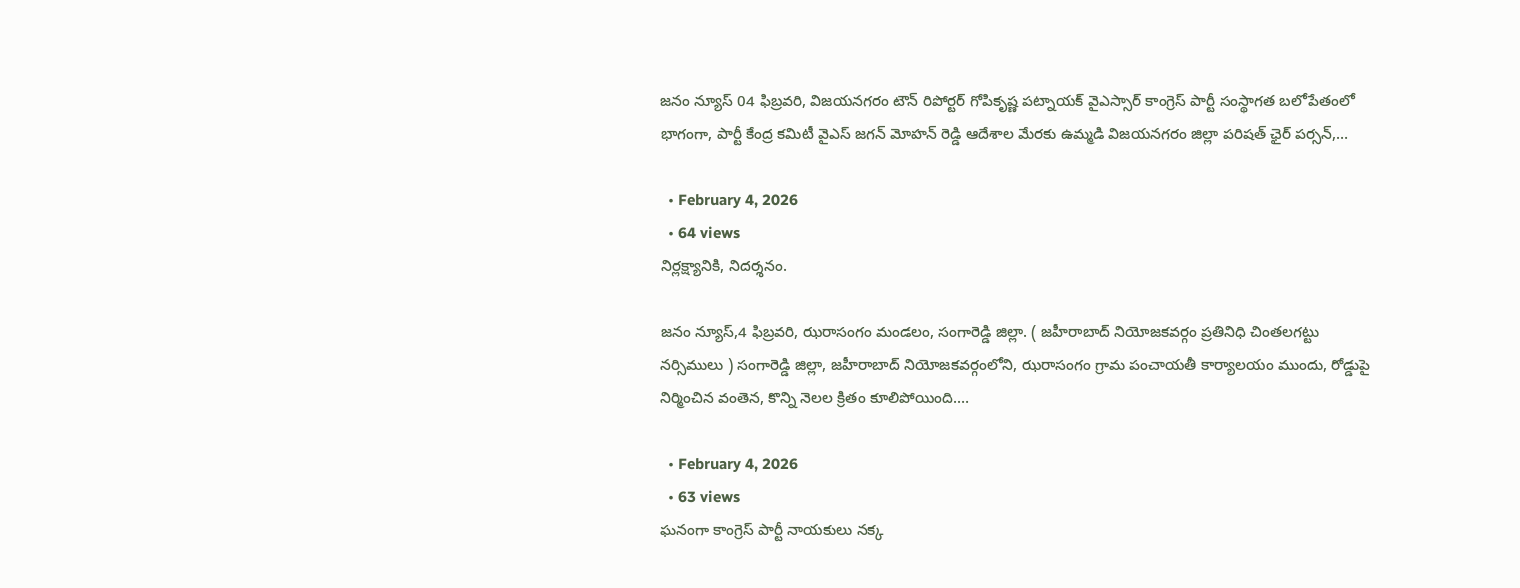జనం న్యూస్‌ 04 ఫిబ్రవరి, విజయనగరం టౌన్‌ రిపోర్టర్‌ గోపికృష్ణ పట్నాయక్‌ వైఎస్సార్ కాంగ్రెస్ పార్టీ సంస్థాగత బలోపేతంలో భాగంగా, పార్టీ కేంద్ర కమిటీ వైఎస్ జగన్ మోహన్ రెడ్డి ఆదేశాల మేరకు ఉమ్మడి విజయనగరం జిల్లా పరిషత్ ఛైర్ పర్సన్,…

  • February 4, 2026
  • 64 views
నిర్లక్ష్యానికి, నిదర్శనం.

జనం న్యూస్,4 ఫిబ్రవరి, ఝరాసంగం మండలం, సంగారెడ్డి జిల్లా. ( జహీరాబాద్ నియోజకవర్గం ప్రతినిధి చింతలగట్టు నర్సిములు ) సంగారెడ్డి జిల్లా, జహీరాబాద్ నియోజకవర్గంలోని, ఝరాసంగం గ్రామ పంచాయతీ కార్యాలయం ముందు, రోడ్డుపై నిర్మించిన వంతెన, కొన్ని నెలల క్రితం కూలిపోయింది.…

  • February 4, 2026
  • 63 views
ఘనంగా కాంగ్రెస్ పార్టీ నాయకులు నక్క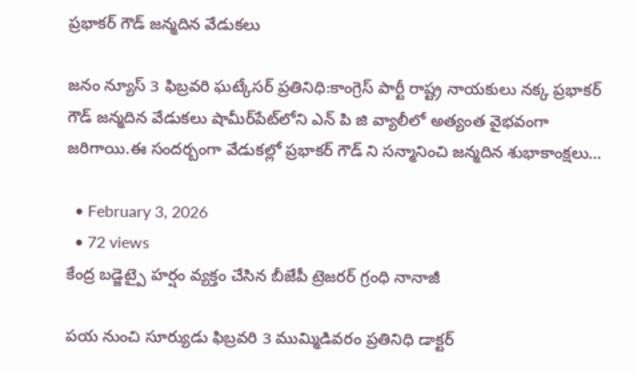ప్రభాకర్ గౌడ్ జన్మదిన వేడుకలు

జనం న్యూస్ 3 ఫిబ్రవరి ఘట్కేసర్ ప్రతినిధి:కాంగ్రెస్ పార్టీ రాష్ట్ర నాయకులు నక్క ప్రభాకర్ గౌడ్ జన్మదిన వేడుకలు షామీర్‌పేట్‌లోని ఎన్ పి జి వ్యాలీలో అత్యంత వైభవంగా జరిగాయి.ఈ సందర్బంగా వేడుకల్లో ప్రభాకర్ గౌడ్ ని సన్మానించి జన్మదిన శుభాకాంక్షలు…

  • February 3, 2026
  • 72 views
కేంద్ర బడ్జెట్పై హర్షం వ్యక్తం చేసిన బీజేపీ ట్రెజరర్ గ్రంధి నానాజీ

పయ నుంచి సూర్యుడు ఫిబ్రవరి 3 ముమ్మిడివరం ప్రతినిధి డాక్టర్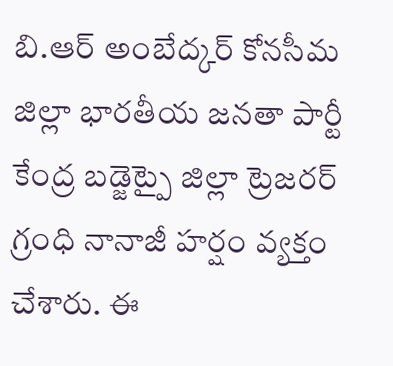బి.ఆర్ అంబేద్కర్ కోనసీమ జిల్లా భారతీయ జనతా పార్టీ కేంద్ర బడ్జెట్పై జిల్లా ట్రెజరర్ గ్రంధి నానాజీ హర్షం వ్యక్తం చేశారు. ఈ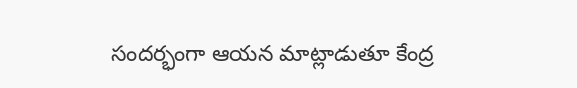సందర్భంగా ఆయన మాట్లాడుతూ కేంద్ర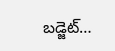బడ్జెట్…